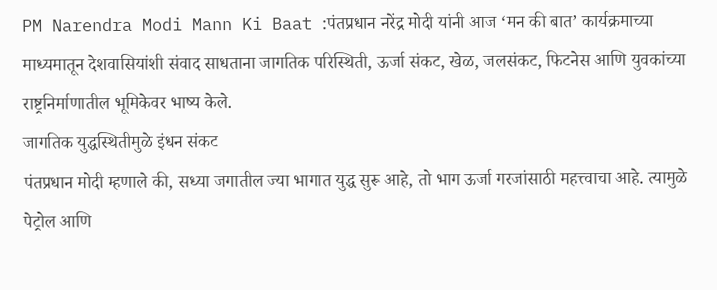PM Narendra Modi Mann Ki Baat :पंतप्रधान नरेंद्र मोदी यांनी आज ‘मन की बात’ कार्यक्रमाच्या माध्यमातून देशवासियांशी संवाद साधताना जागतिक परिस्थिती, ऊर्जा संकट, खेळ, जलसंकट, फिटनेस आणि युवकांच्या राष्ट्रनिर्माणातील भूमिकेवर भाष्य केले.
जागतिक युद्धस्थितीमुळे इंधन संकट
पंतप्रधान मोदी म्हणाले की, सध्या जगातील ज्या भागात युद्ध सुरू आहे, तो भाग ऊर्जा गरजांसाठी महत्त्वाचा आहे. त्यामुळे पेट्रोल आणि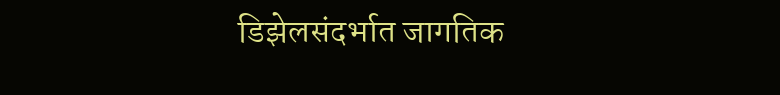डिझेलसंदर्भात जागतिक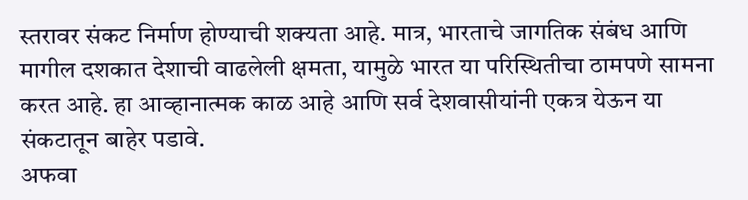स्तरावर संकट निर्माण होण्याची शक्यता आहे. मात्र, भारताचे जागतिक संबंध आणि मागील दशकात देशाची वाढलेली क्षमता, यामुळे भारत या परिस्थितीचा ठामपणे सामना करत आहे. हा आव्हानात्मक काळ आहे आणि सर्व देशवासीयांनी एकत्र येऊन या संकटातून बाहेर पडावे.
अफवा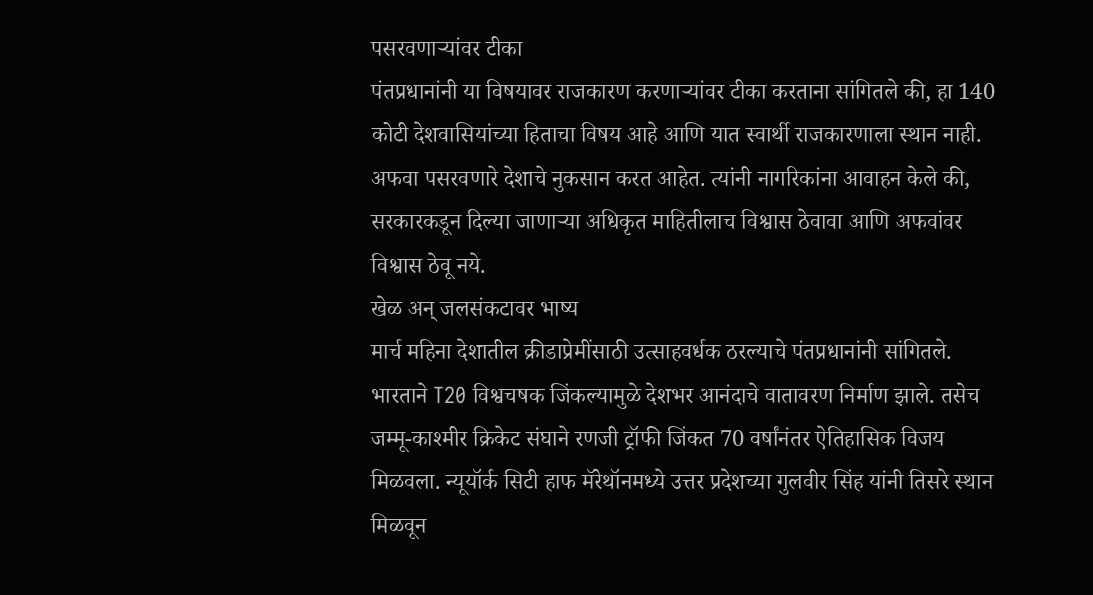पसरवणाऱ्यांवर टीका
पंतप्रधानांनी या विषयावर राजकारण करणाऱ्यांवर टीका करताना सांगितले की, हा 140 कोटी देशवासियांच्या हिताचा विषय आहे आणि यात स्वार्थी राजकारणाला स्थान नाही. अफवा पसरवणारे देशाचे नुकसान करत आहेत. त्यांनी नागरिकांना आवाहन केले की, सरकारकडून दिल्या जाणाऱ्या अधिकृत माहितीलाच विश्वास ठेवावा आणि अफवांवर विश्वास ठेवू नये.
खेळ अन् जलसंकटावर भाष्य
मार्च महिना देशातील क्रीडाप्रेमींसाठी उत्साहवर्धक ठरल्याचे पंतप्रधानांनी सांगितले. भारताने T20 विश्वचषक जिंकल्यामुळे देशभर आनंदाचे वातावरण निर्माण झाले. तसेच जम्मू-काश्मीर क्रिकेट संघाने रणजी ट्रॉफी जिंकत 70 वर्षांनंतर ऐतिहासिक विजय मिळवला. न्यूयॉर्क सिटी हाफ मॅरेथॉनमध्ये उत्तर प्रदेशच्या गुलवीर सिंह यांनी तिसरे स्थान मिळवून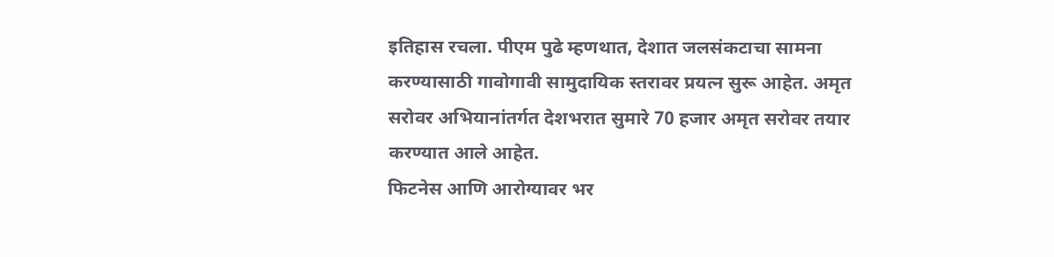इतिहास रचला. पीएम पुढे म्हणथात, देशात जलसंकटाचा सामना करण्यासाठी गावोगावी सामुदायिक स्तरावर प्रयत्न सुरू आहेत. अमृत सरोवर अभियानांतर्गत देशभरात सुमारे 70 हजार अमृत सरोवर तयार करण्यात आले आहेत.
फिटनेस आणि आरोग्यावर भर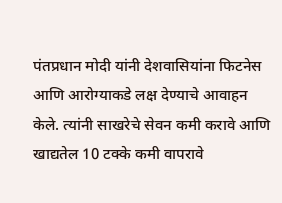पंतप्रधान मोदी यांनी देशवासियांना फिटनेस आणि आरोग्याकडे लक्ष देण्याचे आवाहन केले. त्यांनी साखरेचे सेवन कमी करावे आणि खाद्यतेल 10 टक्के कमी वापरावे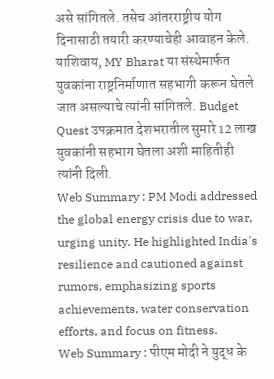असे सांगितले. तसेच आंतरराष्ट्रीय योग दिनासाठी तयारी करण्याचेही आवाहन केले. याशिवाय, MY Bharat या संस्थेमार्फत युवकांना राष्ट्रनिर्माणात सहभागी करून घेतले जात असल्याचे त्यांनी सांगितले. Budget Quest उपक्रमात देशभरातील सुमारे 12 लाख युवकांनी सहभाग घेतला अशी माहितीही त्यांनी दिली.
Web Summary : PM Modi addressed the global energy crisis due to war, urging unity. He highlighted India's resilience and cautioned against rumors, emphasizing sports achievements, water conservation efforts, and focus on fitness.
Web Summary : पीएम मोदी ने युद्ध के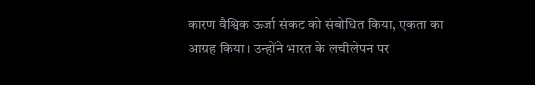कारण वैश्विक ऊर्जा संकट को संबोधित किया, एकता का आग्रह किया। उन्होंने भारत के लचीलेपन पर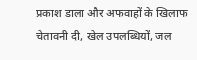प्रकाश डाला और अफवाहों के खिलाफ चेतावनी दी, खेल उपलब्धियों, जल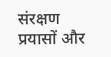संरक्षण प्रयासों और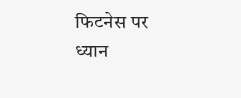फिटनेस पर ध्यान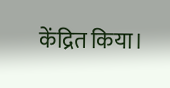केंद्रित किया।